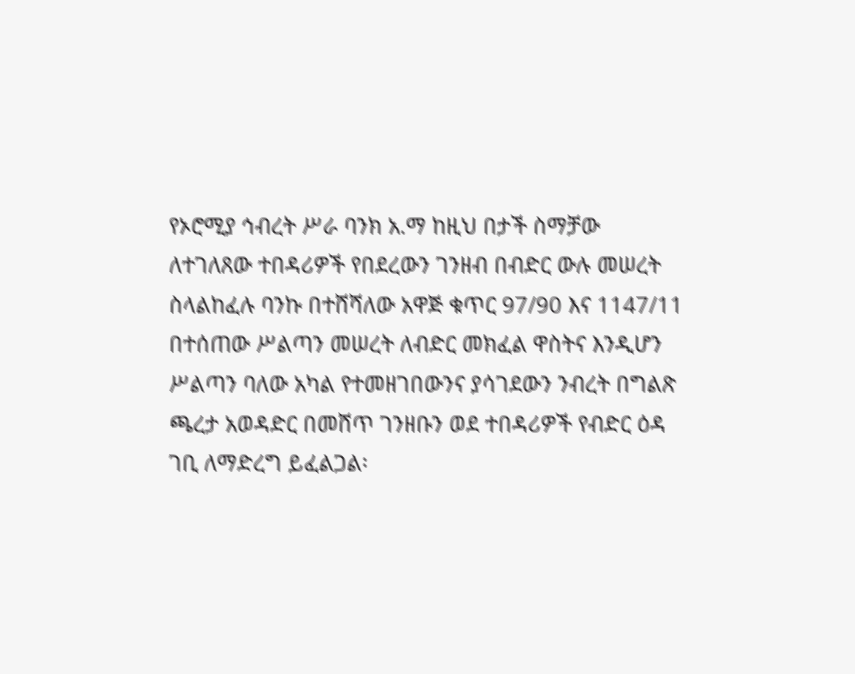የኦሮሚያ ኅብረት ሥራ ባንክ አ.ማ ከዚህ በታች ስማቻው ለተገለጸው ተበዳሪዎች የበደረውን ገንዘብ በብድር ውሉ መሠረት ስላልከፈሉ ባንኩ በተሸሻለው አዋጅ ቁጥር 97/90 እና 1147/11 በተሰጠው ሥልጣን መሠረት ለብድር መክፈል ዋስትና እንዲሆን ሥልጣን ባለው አካል የተመዘገበውንና ያሳገደውን ንብረት በግልጽ ጫረታ አወዳድር በመሸጥ ገንዘቡን ወደ ተበዳሪዎች የብድር ዕዳ ገቢ ለማድረግ ይፈልጋል፡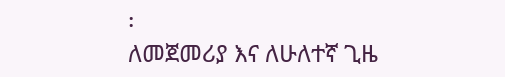፡
ለመጀመሪያ እና ለሁለተኛ ጊዜ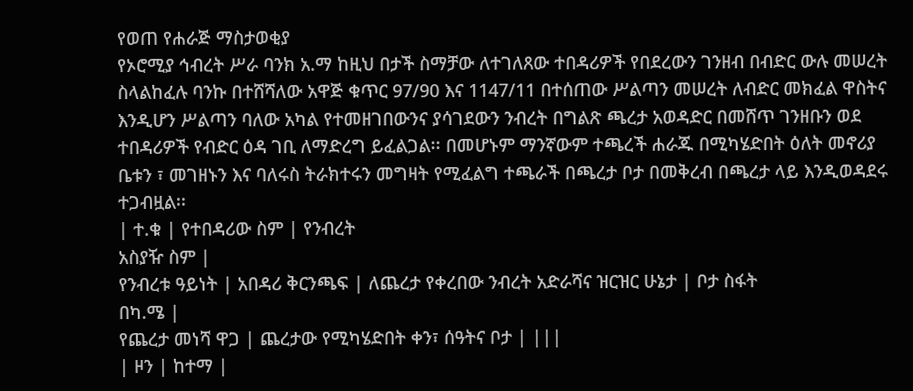የወጠ የሐራጅ ማስታወቂያ
የኦሮሚያ ኅብረት ሥራ ባንክ አ.ማ ከዚህ በታች ስማቻው ለተገለጸው ተበዳሪዎች የበደረውን ገንዘብ በብድር ውሉ መሠረት ስላልከፈሉ ባንኩ በተሸሻለው አዋጅ ቁጥር 97/90 እና 1147/11 በተሰጠው ሥልጣን መሠረት ለብድር መክፈል ዋስትና እንዲሆን ሥልጣን ባለው አካል የተመዘገበውንና ያሳገደውን ንብረት በግልጽ ጫረታ አወዳድር በመሸጥ ገንዘቡን ወደ ተበዳሪዎች የብድር ዕዳ ገቢ ለማድረግ ይፈልጋል፡፡ በመሆኑም ማንኛውም ተጫረች ሐራጁ በሚካሄድበት ዕለት መኖሪያ ቤቱን ፣ መገዘኑን እና ባለሩስ ትራክተሩን መግዛት የሚፈልግ ተጫራች በጫረታ ቦታ በመቅረብ በጫረታ ላይ እንዲወዳደሩ ተጋብዟል፡፡
| ተ.ቁ | የተበዳሪው ስም | የንብረት
አስያዥ ስም |
የንብረቱ ዓይነት | አበዳሪ ቅርንጫፍ | ለጨረታ የቀረበው ንብረት አድራሻና ዝርዝር ሁኔታ | ቦታ ስፋት
በካ.ሜ |
የጨረታ መነሻ ዋጋ | ጨረታው የሚካሄድበት ቀን፣ ሰዓትና ቦታ | |||
| ዞን | ከተማ |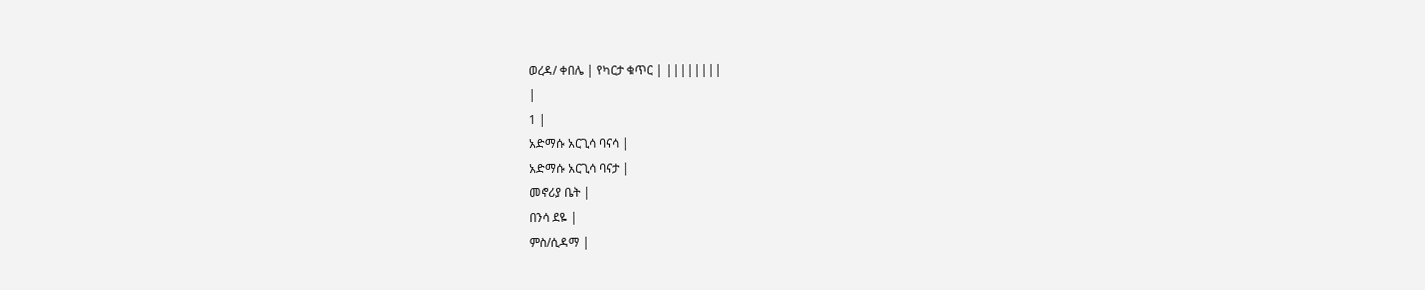ወረዳ/ ቀበሌ | የካርታ ቁጥር | ||||||||
|
1 |
አድማሱ አርጊሳ ባናሳ |
አድማሱ አርጊሳ ባናታ |
መኖሪያ ቤት |
በንሳ ደዬ |
ምስ/ሲዳማ |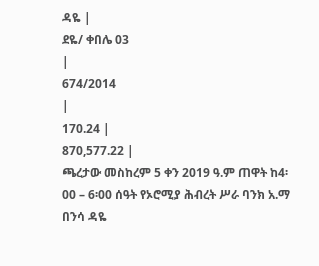ዳዬ |
ደዬ/ ቀበሌ 03
|
674/2014
|
170.24 |
870,577.22 |
ጫረታው መስከረም 5 ቀን 2019 ዓ.ም ጠዋት ከ4፡00 – 6፡00 ሰዓት የኦሮሚያ ሕብረት ሥራ ባንክ አ.ማ በንሳ ዳዬ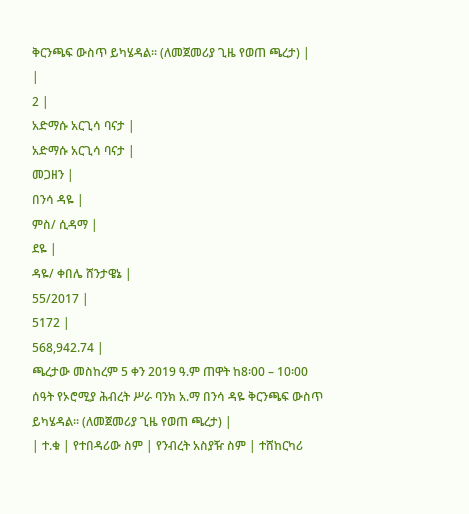ቅርንጫፍ ውስጥ ይካሄዳል፡፡ (ለመጀመሪያ ጊዜ የወጠ ጫረታ) |
|
2 |
አድማሱ አርጊሳ ባናታ |
አድማሱ አርጊሳ ባናታ |
መጋዘን |
በንሳ ዳዬ |
ምስ/ ሲዳማ |
ደዬ |
ዳዬ/ ቀበሌ ሸንታዌኔ |
55/2017 |
5172 |
568,942.74 |
ጫረታው መስከረም 5 ቀን 2019 ዓ.ም ጠዋት ከ8፡00 – 10፡00 ሰዓት የኦሮሚያ ሕብረት ሥራ ባንክ አ.ማ በንሳ ዳዬ ቅርንጫፍ ውስጥ ይካሄዳል፡፡ (ለመጀመሪያ ጊዜ የወጠ ጫረታ) |
| ተ.ቁ | የተበዳሪው ስም | የንብረት አስያዥ ስም | ተሸከርካሪ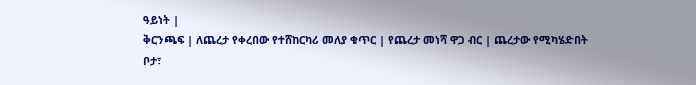ዓይነት |
ቅርንጫፍ | ለጨረታ የቀረበው የተሸከርካሪ መለያ ቁጥር | የጨረታ መነሻ ዋጋ ብር | ጨረታው የሚካሄድበት ቦታ፣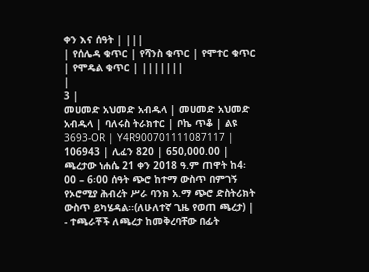ቀን እና ሰዓት | |||
| የሰሌዳ ቁጥር | የሻንስ ቁጥር | የሞተር ቁጥር | የሞዴል ቁጥር | |||||||
|
3 |
መሀመድ አህመድ አብዱላ | መሀመድ አህመድ አብዱላ | ባለሩስ ትራክተር | ቦኬ ጥቆ | ልዩ 3693-OR | Y4R900701111087117 | 106943 | ሊፈን 820 | 650,000.00 | ጫረታው ነሐሴ 21 ቀን 2018 ዓ.ም ጠዋት ከ4፡00 – 6፡00 ሰዓት ጭሮ ከተማ ውስጥ በምገኝ የኦሮሚያ ሕብረት ሥራ ባንክ አ.ማ ጭሮ ድስትሪክት ውስጥ ይካሄዳል፡፡(ለሁለተኛ ጊዜ የወጠ ጫረታ) |
- ተጫራቾች ለጫረታ ከመቅረባቸው በፊት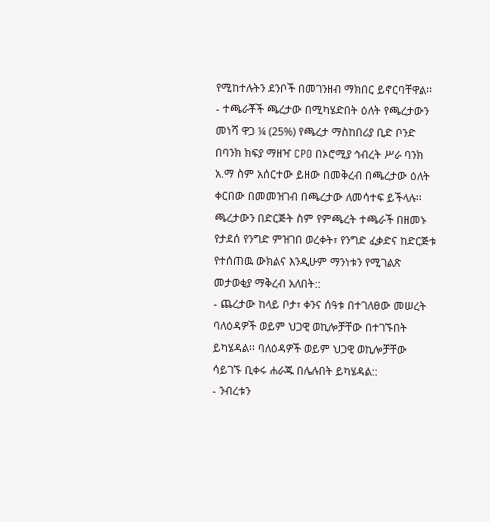የሚከተሉትን ደንቦች በመገንዘብ ማክበር ይኖርባቸዋል፡፡
- ተጫራቾች ጫረታው በሚካሄድበት ዕለት የጫረታውን መነሻ ዋጋ ¼ (25%) የጫረታ ማስከበሪያ ቢድ ቦንድ በባንክ ክፍያ ማዘዣ CPO በኦሮሚያ ኅብረት ሥራ ባንክ አ.ማ ስም አሰርተው ይዘው በመቅረብ በጫረታው ዕለት ቀርበው በመመዝገብ በጫረታው ለመሳተፍ ይችላሉ፡፡ ጫረታውን በድርጅት ስም የምጫረት ተጫራች በዘመኑ የታደሰ የንግድ ምዝገበ ወረቀት፣ የንግድ ፈቃድና ከድርጅቱ የተሰጠዉ ውክልና እንዲሁም ማንነቱን የሚገልጽ መታወቂያ ማቅረብ አለበት::
- ጨረታው ከላይ ቦታ፣ ቀንና ሰዓቱ በተገለፀው መሠረት ባለዕዳዎች ወይም ህጋዊ ወኪሎቻቸው በተገኙበት ይካሄዳል፡፡ ባለዕዳዎች ወይም ህጋዊ ወኪሎቻቸው ሳይገኙ ቢቀሩ ሐራጁ በሌሉበት ይካሄዳል::
- ንብረቱን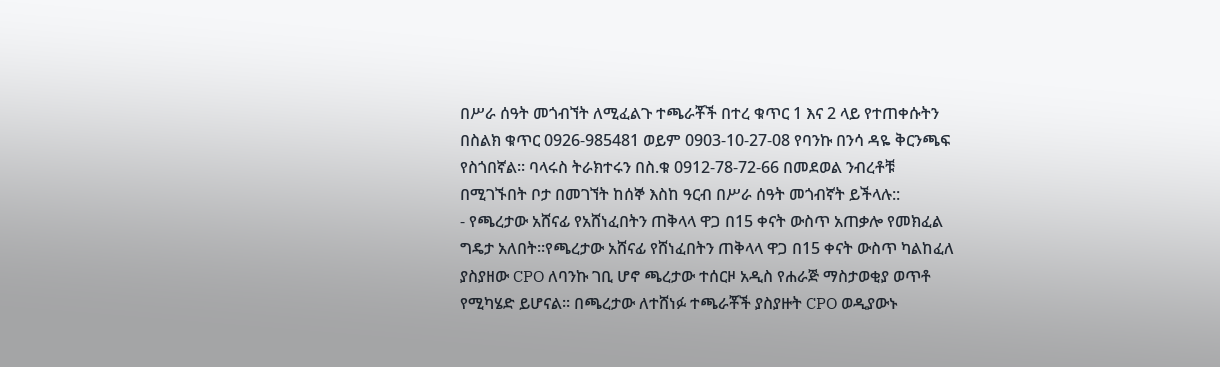በሥራ ሰዓት መጎብኘት ለሚፈልጉ ተጫራቾች በተረ ቁጥር 1 እና 2 ላይ የተጠቀሱትን በስልክ ቁጥር 0926-985481 ወይም 0903-10-27-08 የባንኩ በንሳ ዳዬ ቅርንጫፍ የስጎበኛል፡፡ ባላሩስ ትራክተሩን በስ.ቁ 0912-78-72-66 በመደወል ንብረቶቹ በሚገኙበት ቦታ በመገኘት ከሰኞ እስከ ዓርብ በሥራ ሰዓት መጎብኛት ይችላሉ::
- የጫረታው አሸናፊ የአሸነፈበትን ጠቅላላ ዋጋ በ15 ቀናት ውስጥ አጠቃሎ የመክፈል ግዴታ አለበት፡፡የጫረታው አሸናፊ የሸነፈበትን ጠቅላላ ዋጋ በ15 ቀናት ውስጥ ካልከፈለ ያስያዘው CPO ለባንኩ ገቢ ሆኖ ጫረታው ተሰርዞ አዲስ የሐራጅ ማስታወቂያ ወጥቶ የሚካሄድ ይሆናል፡፡ በጫረታው ለተሸነፉ ተጫራቾች ያስያዙት CPO ወዲያውኑ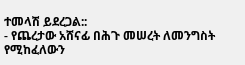ተመላሽ ይደረጋል::
- የጨረታው አሸናፊ በሕጉ መሠረት ለመንግስት የሚከፈለውን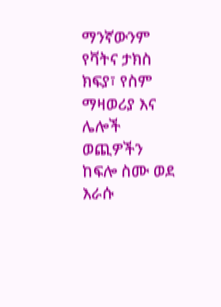ማንኛውንም የቫትና ታክስ ክፍያ፣ የስም ማዛወሪያ እና ሌሎች ወጪዎችን ከፍሎ ስሙ ወደ እራሱ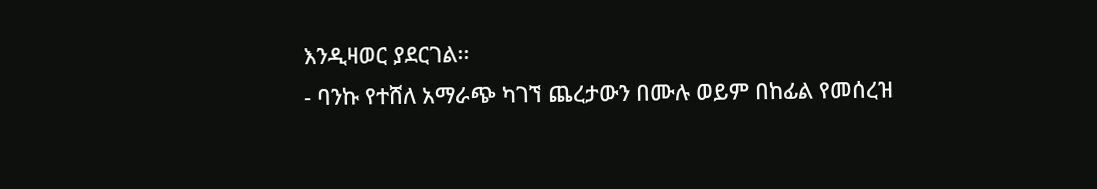እንዲዛወር ያደርገል፡፡
- ባንኩ የተሸለ አማራጭ ካገኘ ጨረታውን በሙሉ ወይም በከፊል የመሰረዝ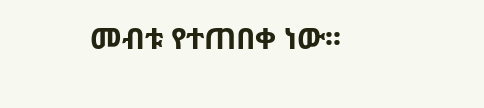መብቱ የተጠበቀ ነው፡፡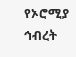የኦሮሚያ ኅብረት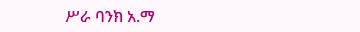ሥራ ባንክ አ.ማ